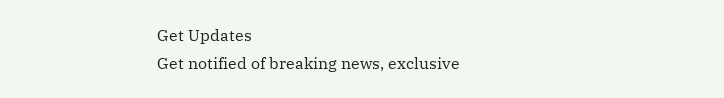Get Updates
Get notified of breaking news, exclusive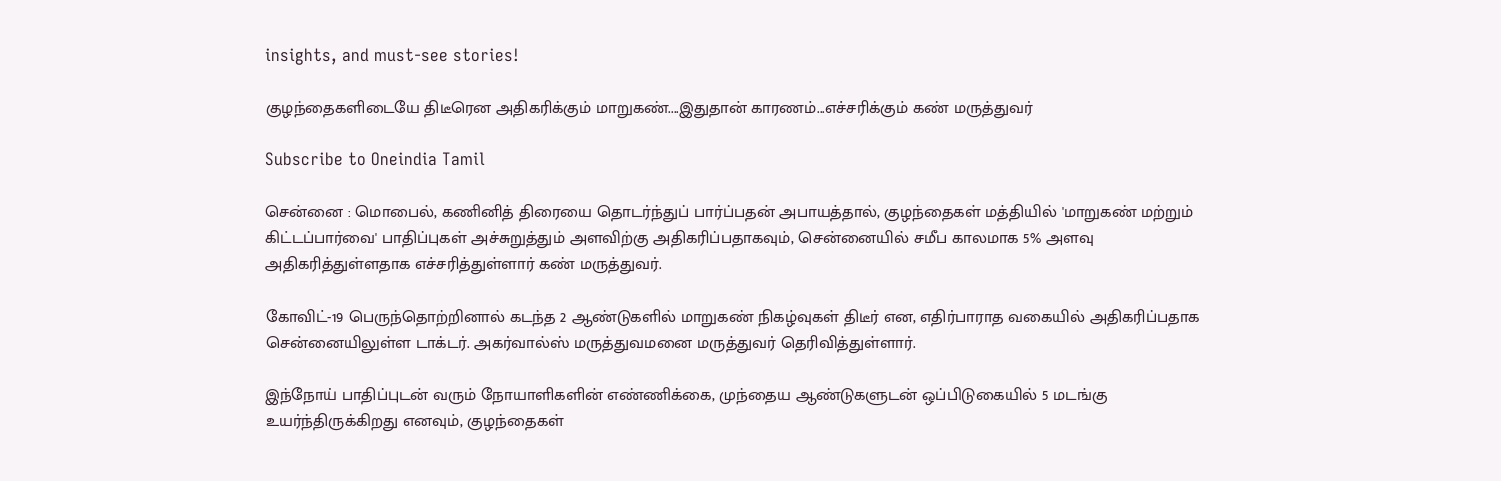insights, and must-see stories!

குழந்தைகளிடையே திடீரென அதிகரிக்கும் மாறுகண்....இதுதான் காரணம்...எச்சரிக்கும் கண் மருத்துவர்

Subscribe to Oneindia Tamil

சென்னை : மொபைல், கணினித் திரையை தொடர்ந்துப் பார்ப்பதன் அபாயத்தால், குழந்தைகள் மத்தியில் 'மாறுகண் மற்றும் கிட்டப்பார்வை' பாதிப்புகள் அச்சுறுத்தும் அளவிற்கு அதிகரிப்பதாகவும், சென்னையில் சமீப காலமாக 5% அளவு அதிகரித்துள்ளதாக எச்சரித்துள்ளார் கண் மருத்துவர்.

கோவிட்-19 பெருந்தொற்றினால் கடந்த 2 ஆண்டுகளில் மாறுகண் நிகழ்வுகள் திடீர் என, எதிர்பாராத வகையில் அதிகரிப்பதாக சென்னையிலுள்ள டாக்டர். அகர்வால்ஸ் மருத்துவமனை மருத்துவர் தெரிவித்துள்ளார்.

இந்நோய் பாதிப்புடன் வரும் நோயாளிகளின் எண்ணிக்கை, முந்தைய ஆண்டுகளுடன் ஒப்பிடுகையில் 5 மடங்கு உயர்ந்திருக்கிறது எனவும், குழந்தைகள்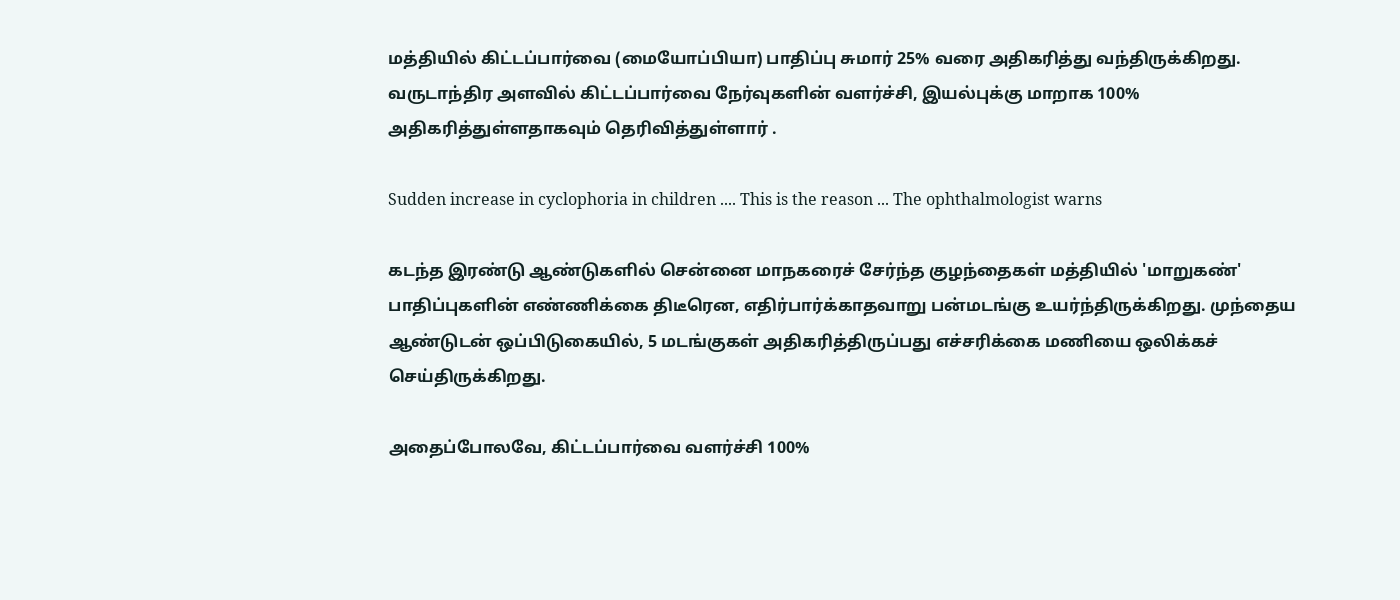மத்தியில் கிட்டப்பார்வை (மையோப்பியா) பாதிப்பு சுமார் 25% வரை அதிகரித்து வந்திருக்கிறது. வருடாந்திர அளவில் கிட்டப்பார்வை நேர்வுகளின் வளர்ச்சி, இயல்புக்கு மாறாக 100% அதிகரித்துள்ளதாகவும் தெரிவித்துள்ளார் .

Sudden increase in cyclophoria in children .... This is the reason ... The ophthalmologist warns

கடந்த இரண்டு ஆண்டுகளில் சென்னை மாநகரைச் சேர்ந்த குழந்தைகள் மத்தியில் 'மாறுகண்' பாதிப்புகளின் எண்ணிக்கை திடீரென, எதிர்பார்க்காதவாறு பன்மடங்கு உயர்ந்திருக்கிறது. முந்தைய ஆண்டுடன் ஒப்பிடுகையில், 5 மடங்குகள் அதிகரித்திருப்பது எச்சரிக்கை மணியை ஒலிக்கச் செய்திருக்கிறது.

அதைப்போலவே, கிட்டப்பார்வை வளர்ச்சி 100%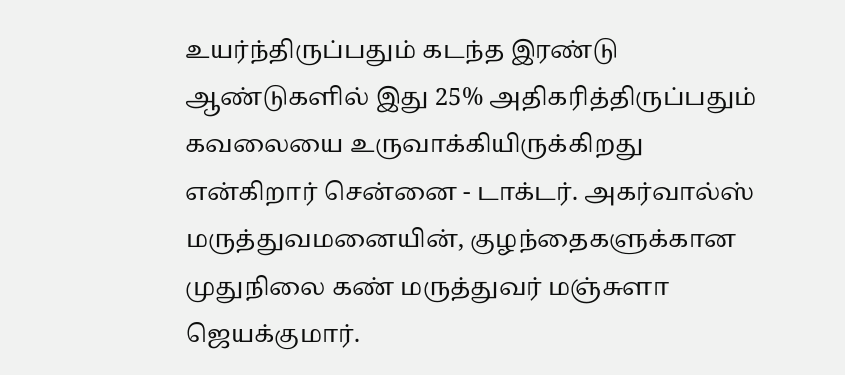உயர்ந்திருப்பதும் கடந்த இரண்டு ஆண்டுகளில் இது 25% அதிகரித்திருப்பதும் கவலையை உருவாக்கியிருக்கிறது என்கிறார் சென்னை - டாக்டர். அகர்வால்ஸ் மருத்துவமனையின், குழந்தைகளுக்கான முதுநிலை கண் மருத்துவர் மஞ்சுளா ஜெயக்குமார்.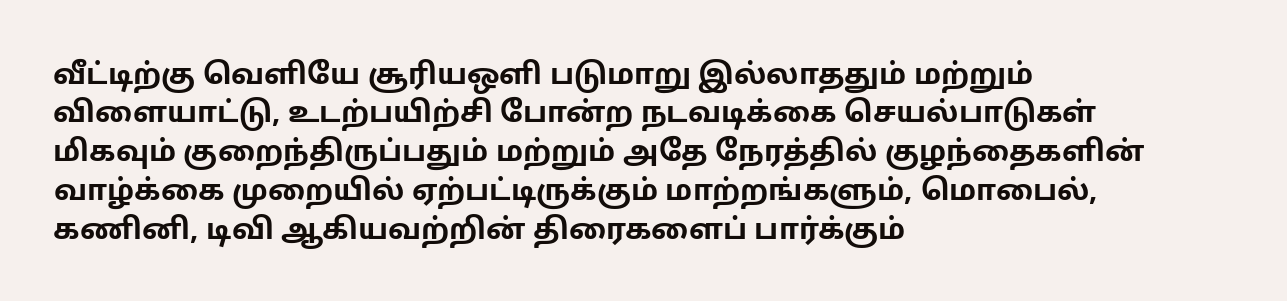வீட்டிற்கு வெளியே சூரியஒளி படுமாறு இல்லாததும் மற்றும் விளையாட்டு, உடற்பயிற்சி போன்ற நடவடிக்கை செயல்பாடுகள் மிகவும் குறைந்திருப்பதும் மற்றும் அதே நேரத்தில் குழந்தைகளின் வாழ்க்கை முறையில் ஏற்பட்டிருக்கும் மாற்றங்களும், மொபைல், கணினி, டிவி ஆகியவற்றின் திரைகளைப் பார்க்கும்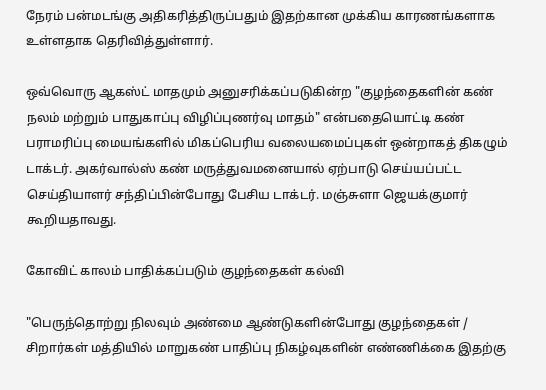நேரம் பன்மடங்கு அதிகரித்திருப்பதும் இதற்கான முக்கிய காரணங்களாக உள்ளதாக தெரிவித்துள்ளார்.

ஒவ்வொரு ஆகஸ்ட் மாதமும் அனுசரிக்கப்படுகின்ற "குழந்தைகளின் கண் நலம் மற்றும் பாதுகாப்பு விழிப்புணர்வு மாதம்" என்பதையொட்டி கண் பராமரிப்பு மையங்களில் மிகப்பெரிய வலையமைப்புகள் ஒன்றாகத் திகழும் டாக்டர். அகர்வால்ஸ் கண் மருத்துவமனையால் ஏற்பாடு செய்யப்பட்ட செய்தியாளர் சந்திப்பின்போது பேசிய டாக்டர். மஞ்சுளா ஜெயக்குமார் கூறியதாவது.

கோவிட் காலம் பாதிக்கப்படும் குழந்தைகள் கல்வி

"பெருந்தொற்று நிலவும் அண்மை ஆண்டுகளின்போது குழந்தைகள் / சிறார்கள் மத்தியில் மாறுகண் பாதிப்பு நிகழ்வுகளின் எண்ணிக்கை இதற்கு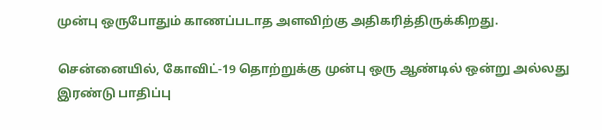முன்பு ஒருபோதும் காணப்படாத அளவிற்கு அதிகரித்திருக்கிறது.

சென்னையில், கோவிட்-19 தொற்றுக்கு முன்பு ஒரு ஆண்டில் ஒன்று அல்லது இரண்டு பாதிப்பு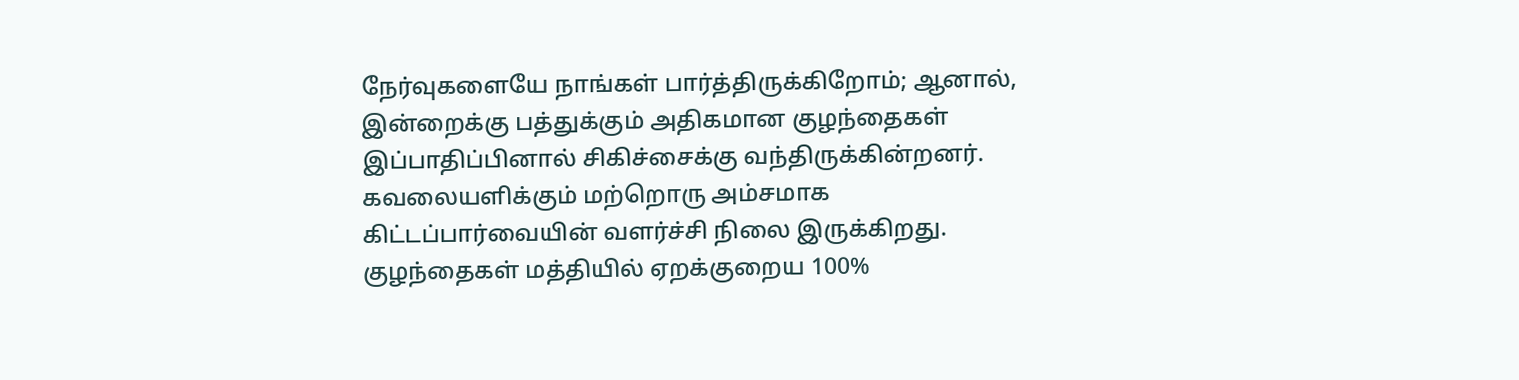நேர்வுகளையே நாங்கள் பார்த்திருக்கிறோம்; ஆனால், இன்றைக்கு பத்துக்கும் அதிகமான குழந்தைகள் இப்பாதிப்பினால் சிகிச்சைக்கு வந்திருக்கின்றனர். கவலையளிக்கும் மற்றொரு அம்சமாக கிட்டப்பார்வையின் வளர்ச்சி நிலை இருக்கிறது. குழந்தைகள் மத்தியில் ஏறக்குறைய 100%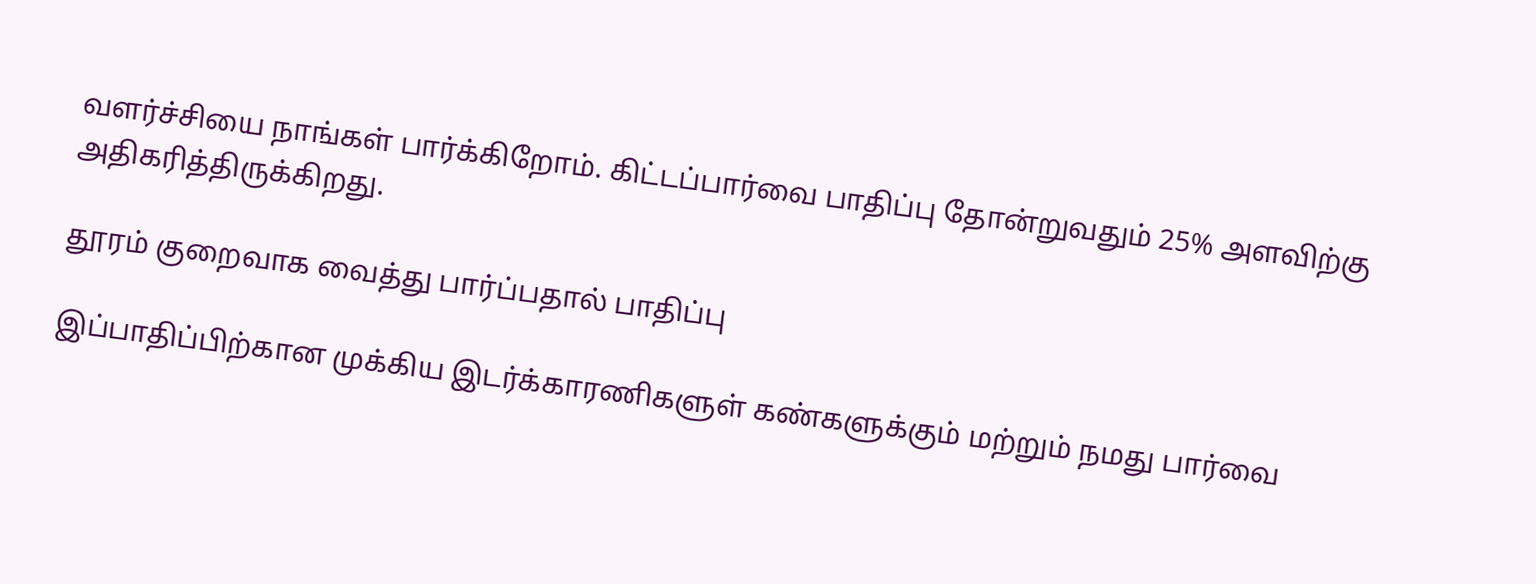வளர்ச்சியை நாங்கள் பார்க்கிறோம். கிட்டப்பார்வை பாதிப்பு தோன்றுவதும் 25% அளவிற்கு அதிகரித்திருக்கிறது.

தூரம் குறைவாக வைத்து பார்ப்பதால் பாதிப்பு

இப்பாதிப்பிற்கான முக்கிய இடர்க்காரணிகளுள் கண்களுக்கும் மற்றும் நமது பார்வை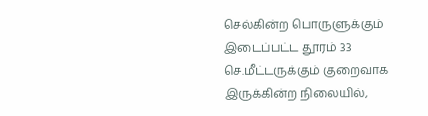செல்கின்ற பொருளுக்கும் இடைப்பட்ட தூரம் 33 செ.மீட்டருக்கும் குறைவாக இருக்கின்ற நிலையில்,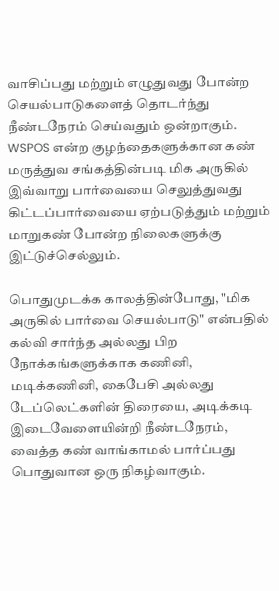வாசிப்பது மற்றும் எழுதுவது போன்ற செயல்பாடுகளைத் தொடர்ந்து நீண்டநேரம் செய்வதும் ஒன்றாகும். WSPOS என்ற குழந்தைகளுக்கான கண் மருத்துவ சங்கத்தின்படி மிக அருகில் இவ்வாறு பார்வையை செலுத்துவது கிட்டப்பார்வையை ஏற்படுத்தும் மற்றும் மாறுகண் போன்ற நிலைகளுக்கு இட்டுச்செல்லும்.

பொதுமுடக்க காலத்தின்போது, "மிக அருகில் பார்வை செயல்பாடு" என்பதில் கல்வி சார்ந்த அல்லது பிற நோக்கங்களுக்காக கணினி, மடிக்கணினி, கைபேசி அல்லது டேப்லெட்களின் திரையை, அடிக்கடி இடைவேளையின்றி நீண்டநேரம், வைத்த கண் வாங்காமல் பார்ப்பது பொதுவான ஒரு நிகழ்வாகும்.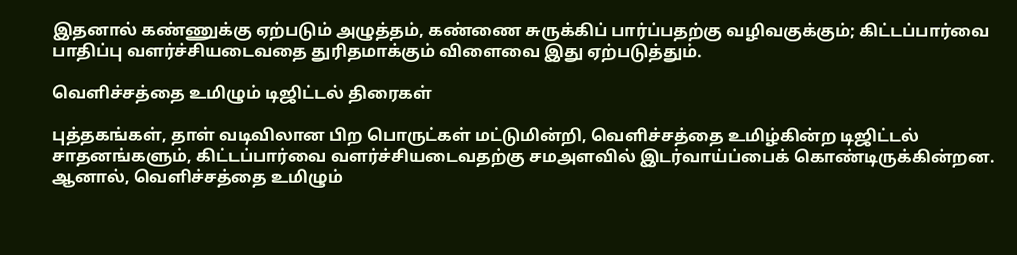இதனால் கண்ணுக்கு ஏற்படும் அழுத்தம், கண்ணை சுருக்கிப் பார்ப்பதற்கு வழிவகுக்கும்; கிட்டப்பார்வை பாதிப்பு வளர்ச்சியடைவதை துரிதமாக்கும் விளைவை இது ஏற்படுத்தும்.

வெளிச்சத்தை உமிழும் டிஜிட்டல் திரைகள்

புத்தகங்கள், தாள் வடிவிலான பிற பொருட்கள் மட்டுமின்றி, வெளிச்சத்தை உமிழ்கின்ற டிஜிட்டல் சாதனங்களும், கிட்டப்பார்வை வளர்ச்சியடைவதற்கு சமஅளவில் இடர்வாய்ப்பைக் கொண்டிருக்கின்றன. ஆனால், வெளிச்சத்தை உமிழும்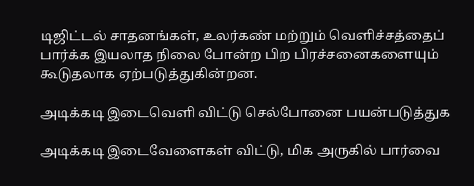டிஜிட்டல் சாதனங்கள், உலர்கண் மற்றும் வெளிச்சத்தைப் பார்க்க இயலாத நிலை போன்ற பிற பிரச்சனைகளையும் கூடுதலாக ஏற்படுத்துகின்றன.

அடிக்கடி இடைவெளி விட்டு செல்போனை பயன்படுத்துக

அடிக்கடி இடைவேளைகள் விட்டு, மிக அருகில் பார்வை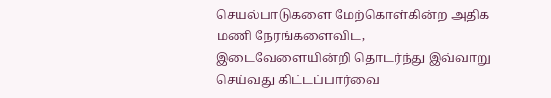செயல்பாடுகளை மேற்கொள்கின்ற அதிக மணி நேரங்களைவிட, இடைவேளையின்றி தொடர்ந்து இவ்வாறு செய்வது கிட்டப்பார்வை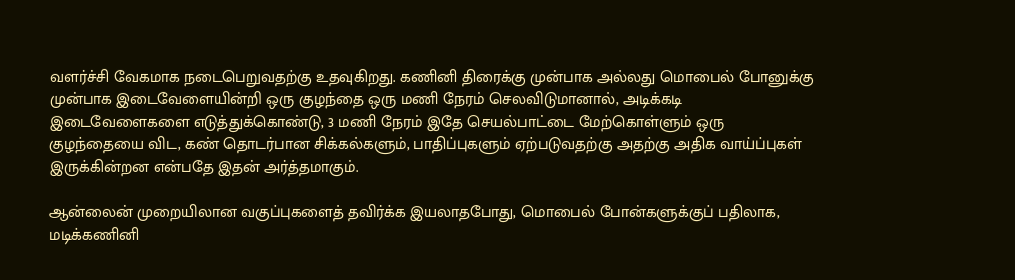வளர்ச்சி வேகமாக நடைபெறுவதற்கு உதவுகிறது. கணினி திரைக்கு முன்பாக அல்லது மொபைல் போனுக்கு முன்பாக இடைவேளையின்றி ஒரு குழந்தை ஒரு மணி நேரம் செலவிடுமானால், அடிக்கடி இடைவேளைகளை எடுத்துக்கொண்டு, 3 மணி நேரம் இதே செயல்பாட்டை மேற்கொள்ளும் ஒரு குழந்தையை விட, கண் தொடர்பான சிக்கல்களும், பாதிப்புகளும் ஏற்படுவதற்கு அதற்கு அதிக வாய்ப்புகள் இருக்கின்றன என்பதே இதன் அர்த்தமாகும்.

ஆன்லைன் முறையிலான வகுப்புகளைத் தவிர்க்க இயலாதபோது, மொபைல் போன்களுக்குப் பதிலாக, மடிக்கணினி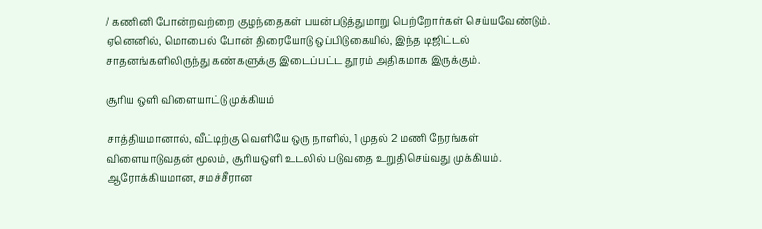/ கணினி போன்றவற்றை குழந்தைகள் பயன்படுத்துமாறு பெற்றோர்கள் செய்யவேண்டும். ஏனெனில், மொபைல் போன் திரையோடு ஒப்பிடுகையில், இந்த டிஜிட்டல் சாதனங்களிலிருந்து கண்களுக்கு இடைப்பட்ட தூரம் அதிகமாக இருக்கும்.

சூரிய ஒளி விளையாட்டு முக்கியம்

சாத்தியமானால், வீட்டிற்கு வெளியே ஒரு நாளில், 1 முதல் 2 மணி நேரங்கள் விளையாடுவதன் மூலம், சூரியஒளி உடலில் படுவதை உறுதிசெய்வது முக்கியம். ஆரோக்கியமான, சமச்சீரான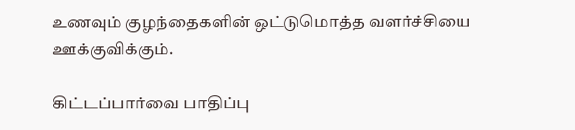உணவும் குழந்தைகளின் ஒட்டுமொத்த வளர்ச்சியை ஊக்குவிக்கும்.

கிட்டப்பார்வை பாதிப்பு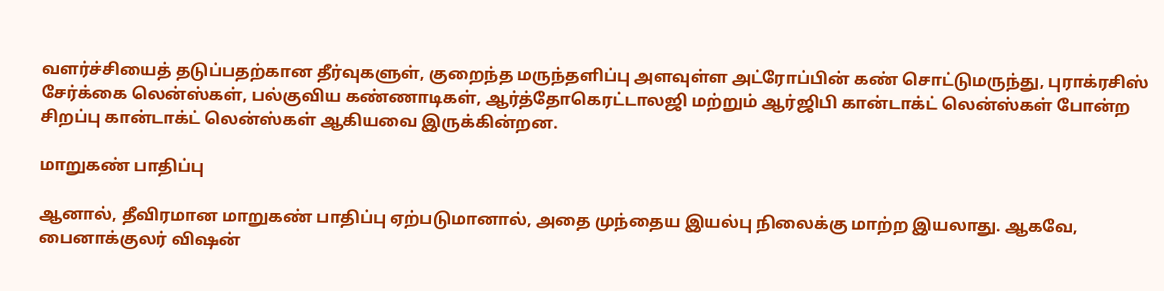வளர்ச்சியைத் தடுப்பதற்கான தீர்வுகளுள், குறைந்த மருந்தளிப்பு அளவுள்ள அட்ரோப்பின் கண் சொட்டுமருந்து, புராக்ரசிஸ் சேர்க்கை லென்ஸ்கள், பல்குவிய கண்ணாடிகள், ஆர்த்தோகெரட்டாலஜி மற்றும் ஆர்ஜிபி கான்டாக்ட் லென்ஸ்கள் போன்ற சிறப்பு கான்டாக்ட் லென்ஸ்கள் ஆகியவை இருக்கின்றன.

மாறுகண் பாதிப்பு

ஆனால், தீவிரமான மாறுகண் பாதிப்பு ஏற்படுமானால், அதை முந்தைய இயல்பு நிலைக்கு மாற்ற இயலாது. ஆகவே, பைனாக்குலர் விஷன்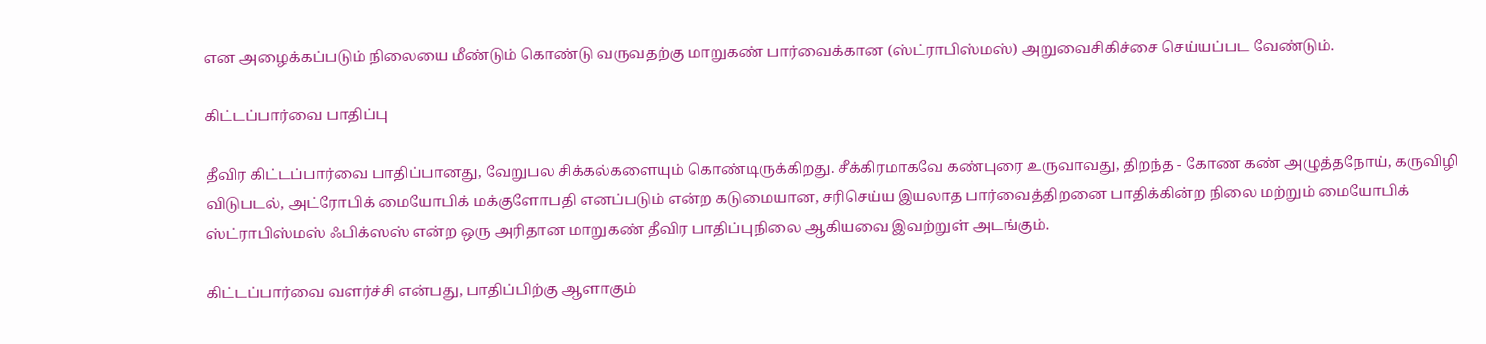என அழைக்கப்படும் நிலையை மீண்டும் கொண்டு வருவதற்கு மாறுகண் பார்வைக்கான (ஸ்ட்ராபிஸ்மஸ்) அறுவைசிகிச்சை செய்யப்பட வேண்டும்.

கிட்டப்பார்வை பாதிப்பு

தீவிர கிட்டப்பார்வை பாதிப்பானது, வேறுபல சிக்கல்களையும் கொண்டிருக்கிறது. சீக்கிரமாகவே கண்புரை உருவாவது, திறந்த - கோண கண் அழுத்தநோய், கருவிழி விடுபடல், அட்ரோபிக் மையோபிக் மக்குளோபதி எனப்படும் என்ற கடுமையான, சரிசெய்ய இயலாத பார்வைத்திறனை பாதிக்கின்ற நிலை மற்றும் மையோபிக் ஸ்ட்ராபிஸ்மஸ் ஃபிக்ஸஸ் என்ற ஒரு அரிதான மாறுகண் தீவிர பாதிப்புநிலை ஆகியவை இவற்றுள் அடங்கும்.

கிட்டப்பார்வை வளர்ச்சி என்பது, பாதிப்பிற்கு ஆளாகும்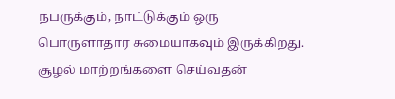நபருக்கும், நாட்டுக்கும் ஒரு பொருளாதார சுமையாகவும் இருக்கிறது. சூழல் மாற்றங்களை செய்வதன்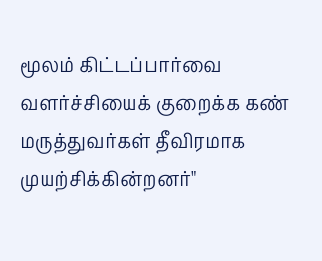மூலம் கிட்டப்பார்வை வளர்ச்சியைக் குறைக்க கண் மருத்துவர்கள் தீவிரமாக முயற்சிக்கின்றனர்"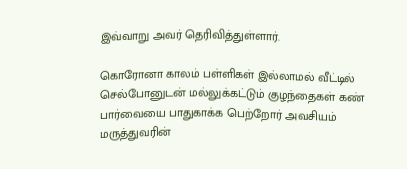இவ்வாறு அவர் தெரிவித்துள்ளார்.

கொரோனா காலம் பள்ளிகள் இல்லாமல் வீட்டில் செல்போனுடன் மல்லுக்கட்டும் குழந்தைகள் கண் பார்வையை பாதுகாக்க பெற்றோர் அவசியம் மருத்துவரின்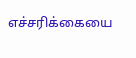எச்சரிக்கையை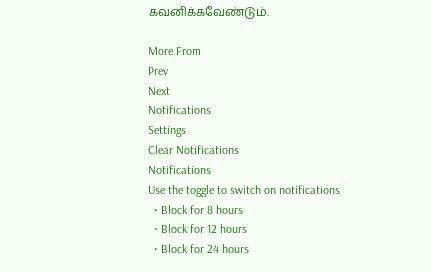கவனிக்கவேண்டும்.

More From
Prev
Next
Notifications
Settings
Clear Notifications
Notifications
Use the toggle to switch on notifications
  • Block for 8 hours
  • Block for 12 hours
  • Block for 24 hours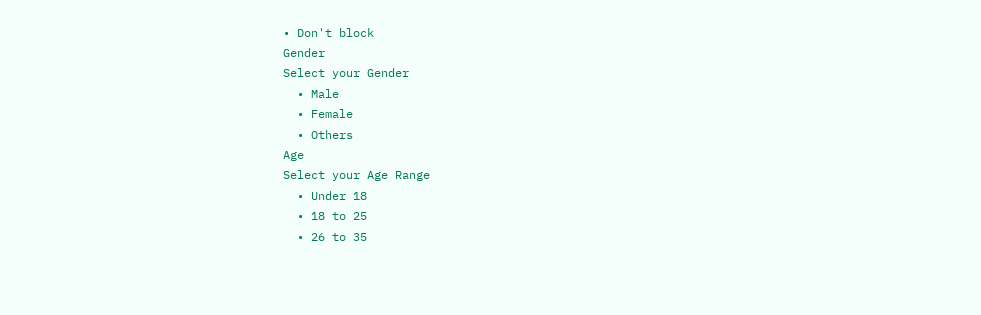• Don't block
Gender
Select your Gender
  • Male
  • Female
  • Others
Age
Select your Age Range
  • Under 18
  • 18 to 25
  • 26 to 35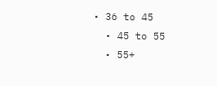• 36 to 45
  • 45 to 55
  • 55+